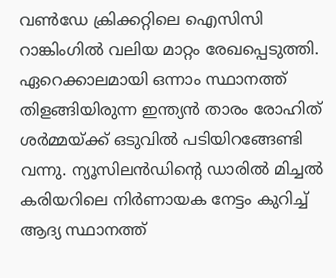വൺഡേ ക്രിക്കറ്റിലെ ഐസിസി റാങ്കിംഗിൽ വലിയ മാറ്റം രേഖപ്പെടുത്തി. ഏറെക്കാലമായി ഒന്നാം സ്ഥാനത്ത് തിളങ്ങിയിരുന്ന ഇന്ത്യൻ താരം രോഹിത് ശർമ്മയ്ക്ക് ഒടുവിൽ പടിയിറങ്ങേണ്ടി വന്നു. ന്യൂസിലൻഡിന്റെ ഡാരിൽ മിച്ചൽ കരിയറിലെ നിർണായക നേട്ടം കുറിച്ച് ആദ്യ സ്ഥാനത്ത്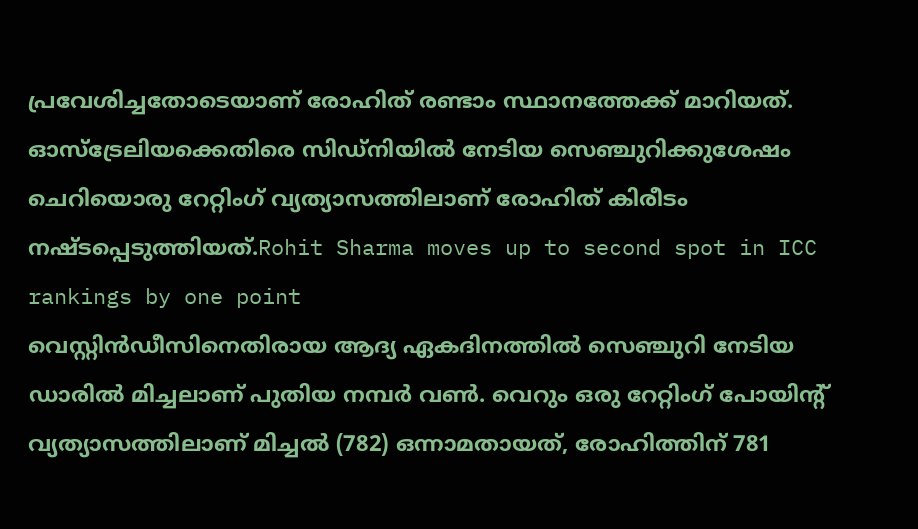പ്രവേശിച്ചതോടെയാണ് രോഹിത് രണ്ടാം സ്ഥാനത്തേക്ക് മാറിയത്. ഓസ്ട്രേലിയക്കെതിരെ സിഡ്നിയിൽ നേടിയ സെഞ്ചുറിക്കുശേഷം ചെറിയൊരു റേറ്റിംഗ് വ്യത്യാസത്തിലാണ് രോഹിത് കിരീടം നഷ്ടപ്പെടുത്തിയത്.Rohit Sharma moves up to second spot in ICC rankings by one point
വെസ്റ്റിൻഡീസിനെതിരായ ആദ്യ ഏകദിനത്തിൽ സെഞ്ചുറി നേടിയ ഡാരിൽ മിച്ചലാണ് പുതിയ നമ്പർ വൺ. വെറും ഒരു റേറ്റിംഗ് പോയിന്റ് വ്യത്യാസത്തിലാണ് മിച്ചൽ (782) ഒന്നാമതായത്, രോഹിത്തിന് 781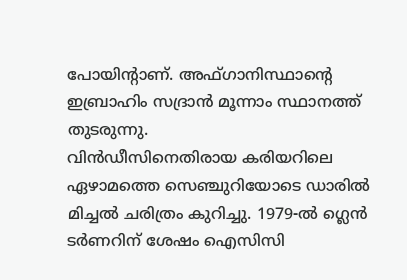പോയിന്റാണ്. അഫ്ഗാനിസ്ഥാന്റെ ഇബ്രാഹിം സദ്രാൻ മൂന്നാം സ്ഥാനത്ത് തുടരുന്നു.
വിൻഡീസിനെതിരായ കരിയറിലെ ഏഴാമത്തെ സെഞ്ചുറിയോടെ ഡാരിൽ മിച്ചൽ ചരിത്രം കുറിച്ചു. 1979-ൽ ഗ്ലെൻ ടർണറിന് ശേഷം ഐസിസി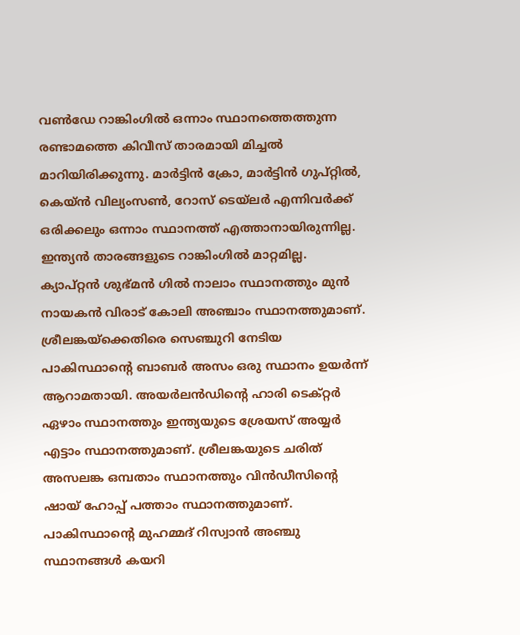വൺഡേ റാങ്കിംഗിൽ ഒന്നാം സ്ഥാനത്തെത്തുന്ന രണ്ടാമത്തെ കിവീസ് താരമായി മിച്ചൽ മാറിയിരിക്കുന്നു. മാർട്ടിൻ ക്രോ, മാർട്ടിൻ ഗുപ്റ്റിൽ, കെയ്ൻ വില്യംസൺ, റോസ് ടെയ്ലർ എന്നിവർക്ക് ഒരിക്കലും ഒന്നാം സ്ഥാനത്ത് എത്താനായിരുന്നില്ല.
ഇന്ത്യൻ താരങ്ങളുടെ റാങ്കിംഗിൽ മാറ്റമില്ല. ക്യാപ്റ്റൻ ശുഭ്മൻ ഗിൽ നാലാം സ്ഥാനത്തും മുൻ നായകൻ വിരാട് കോലി അഞ്ചാം സ്ഥാനത്തുമാണ്. ശ്രീലങ്കയ്ക്കെതിരെ സെഞ്ചുറി നേടിയ പാകിസ്ഥാന്റെ ബാബർ അസം ഒരു സ്ഥാനം ഉയർന്ന് ആറാമതായി. അയർലൻഡിന്റെ ഹാരി ടെക്റ്റർ ഏഴാം സ്ഥാനത്തും ഇന്ത്യയുടെ ശ്രേയസ് അയ്യർ എട്ടാം സ്ഥാനത്തുമാണ്. ശ്രീലങ്കയുടെ ചരിത് അസലങ്ക ഒമ്പതാം സ്ഥാനത്തും വിൻഡീസിന്റെ ഷായ് ഹോപ്പ് പത്താം സ്ഥാനത്തുമാണ്.
പാകിസ്ഥാന്റെ മുഹമ്മദ് റിസ്വാൻ അഞ്ചു സ്ഥാനങ്ങൾ കയറി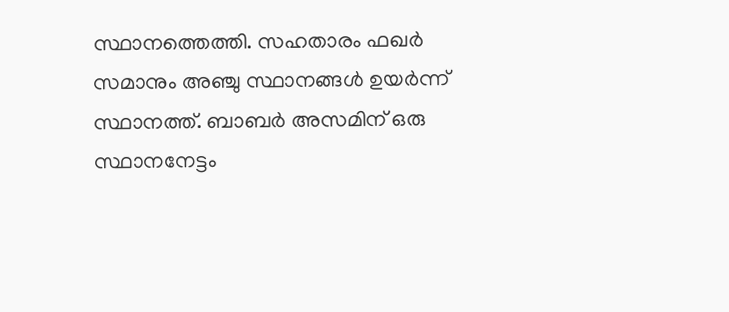സ്ഥാനത്തെത്തി. സഹതാരം ഫഖർ സമാനും അഞ്ചു സ്ഥാനങ്ങൾ ഉയർന്ന് സ്ഥാനത്ത്. ബാബർ അസമിന് ഒരു സ്ഥാനനേട്ടം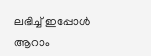ലഭിച്ച് ഇപ്പോൾ ആറാം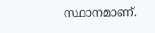സ്ഥാനമാണ്.